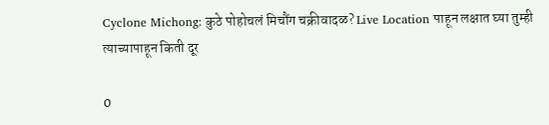Cyclone Michong: कुठे पोहोचलं मिचौंग चक्रीवादळ? Live Location पाहून लक्षात घ्या तुम्ही त्याच्यापाहून किती दूर

0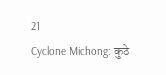21
Cyclone Michong: कुठे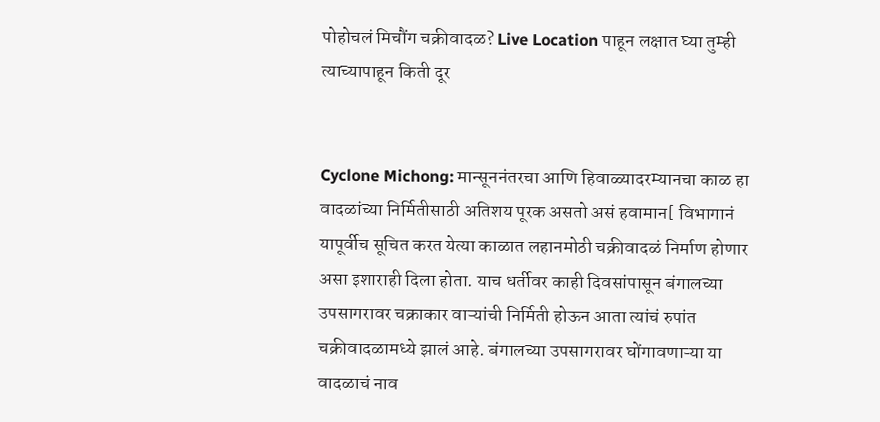पोहोचलं मिचौंग चक्रीवादळ? Live Location पाहून लक्षात घ्या तुम्ही त्याच्यापाहून किती दूर


Cyclone Michong: मान्सूननंतरचा आणि हिवाळ्यादरम्यानचा काळ हा वादळांच्या निर्मितीसाठी अतिशय पूरक असतो असं हवामान[ विभागानं यापूर्वीच सूचित करत येत्या काळात लहानमोठी चक्रीवादळं निर्माण होणार असा इशाराही दिला होता. याच धर्तीवर काही दिवसांपासून बंगालच्या उपसागरावर चक्राकार वाऱ्यांची निर्मिती होऊन आता त्यांचं रुपांत चक्रीवादळामध्ये झालं आहे. बंगालच्या उपसागरावर घोंगावणाऱ्या या वादळाचं नाव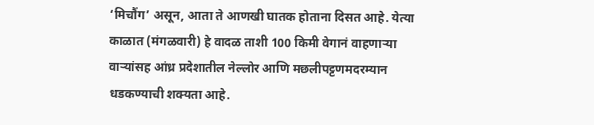‘मिचौंग’ असून, आता ते आणखी घातक होताना दिसत आहे. येत्या काळात (मंगळवारी) हे वादळ ताशी 100 किमी वेगानं वाहणाऱ्या वाऱ्यांसह आंध्र प्रदेशातील नेल्लोर आणि मछलीपट्टणमदरम्यान धडकण्याची शक्यता आहे.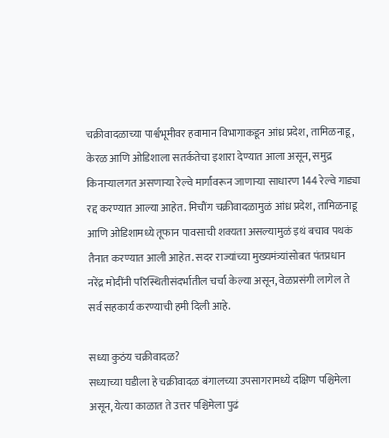चक्रीवादळाच्या पार्श्वभूमीवर हवामान विभागाकडून आंध्र प्रदेश, तामिळनाडू, केरळ आणि ओडिशाला सतर्कतेचा इशारा देण्यात आला असून, समुद्र किनाऱ्यालगत असणाऱ्या रेल्वे मार्गांवरून जाणाऱ्या साधारण 144 रेल्वे गाड्या रद्द करण्यात आल्या आहेत. मिचौंग चक्रीवादळामुळं आंध्र प्रदेश, तामिळनाडू आणि ओडिशामध्ये तूफान पावसाची शक्यता असल्यामुळं इथं बचाव पथकं तैनात करण्यात आली आहेत. सदर राज्यांच्या मुख्यमंत्र्यांसोबत पंतप्रधान नरेंद्र मोदींनी परिस्थितीसंदर्भातील चर्चा केल्या असून, वेळप्रसंगी लागेल ते सर्व सहकार्य करण्याची हमी दिली आहे.

सध्या कुठंय चक्रीवादळ?
सध्याच्या घडीला हे चक्रीवादळ बंगालच्या उपसागरामध्ये दक्षिण पश्चिमेला असून, येत्या काळात ते उत्तर पश्चिमेला पुढं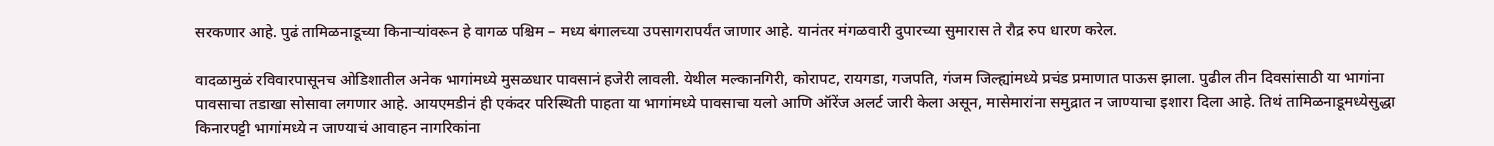सरकणार आहे. पुढं तामिळनाडूच्या किनाऱ्यांवरून हे वागळ पश्चिम – मध्य बंगालच्या उपसागरापर्यंत जाणार आहे. यानंतर मंगळवारी दुपारच्या सुमारास ते रौद्र रुप धारण करेल.

वादळामुळं रविवारपासूनच ओडिशातील अनेक भागांमध्ये मुसळधार पावसानं हजेरी लावली. येथील मल्कानगिरी, कोरापट, रायगडा, गजपति, गंजम जिल्ह्यांमध्ये प्रचंड प्रमाणात पाऊस झाला. पुढील तीन दिवसांसाठी या भागांना पावसाचा तडाखा सोसावा लगणार आहे. आयएमडीनं ही एकंदर परिस्थिती पाहता या भागांमध्ये पावसाचा यलो आणि ऑरेंज अलर्ट जारी केला असून, मासेमारांना समुद्रात न जाण्याचा इशारा दिला आहे. तिथं तामिळनाडूमध्येसुद्धा किनारपट्टी भागांमध्ये न जाण्याचं आवाहन नागरिकांना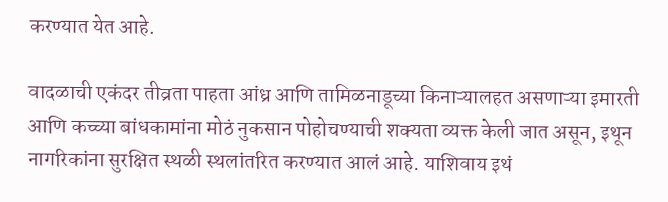करण्यात येत आहे.

वादळाची एकंदर तीव्रता पाहता आंध्र आणि तामिळनाडूच्या किनाऱ्यालहत असणाऱ्या इमारती आणि कच्च्या बांधकामांना मोठं नुकसान पोहोचण्याची शक्यता व्यक्त केली जात असून, इथून नागरिकांना सुरक्षित स्थळी स्थलांतरित करण्यात आलं आहे. याशिवाय इथं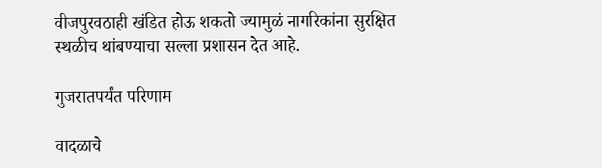वीजपुरवठाही खंडित होऊ शकतो ज्यामुळं नागरिकांना सुरक्षित स्थळीच थांबण्याचा सल्ला प्रशासन देत आहे.

गुजरातपर्यंत परिणाम

वादळाचे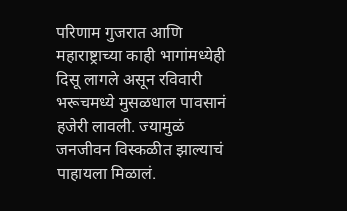परिणाम गुजरात आणि महाराष्ट्राच्या काही भागांमध्येही दिसू लागले असून रविवारी भरूचमध्ये मुसळधाल पावसानं हजेरी लावली. ज्यामुळं जनजीवन विस्कळीत झाल्याचं पाहायला मिळालं.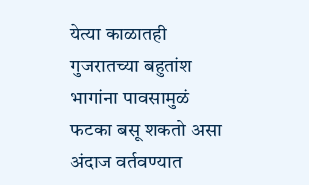येत्या काळातही गुजरातच्या बहुतांश भागांना पावसामुळं फटका बसू शकतो असा अंदाज वर्तवण्यात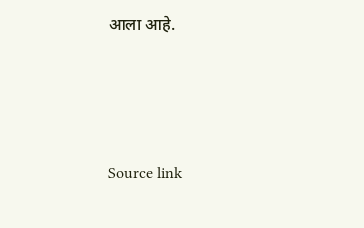आला आहे.





Source link